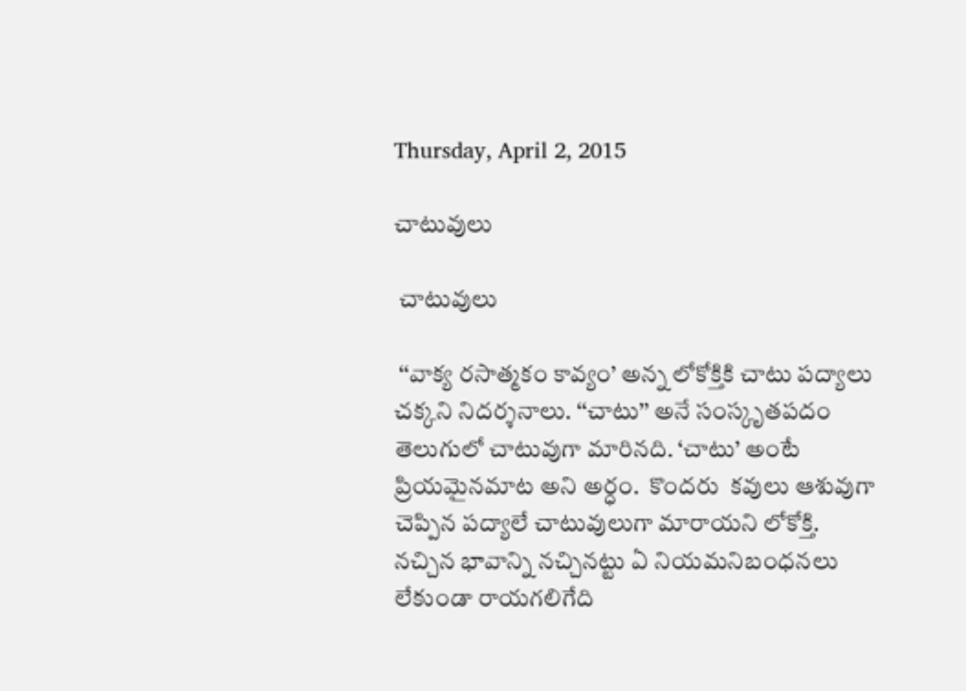Thursday, April 2, 2015

చాటువులు

 చాటువులు

 ‘‘వాక్య రసాత్మకం కావ్యం’ అన్న లోకోక్తికి చాటు పద్యాలు చక్కని నిదర్శనాలు. ‘‘చాటు’’ అనే సంస్కృతపదం తెలుగులో చాటువుగా మారినది. ‘చాటు’ అంటే ప్రియమైనమాట అని అర్ధం.  కొందరు  కవులు ఆశువుగా చెప్పిన పద్యాలే చాటువులుగా మారాయని లోకోక్తి. నచ్చిన భావాన్ని నచ్చినట్టు ఏ నియమనిబంధనలు లేకుండా రాయగలిగేది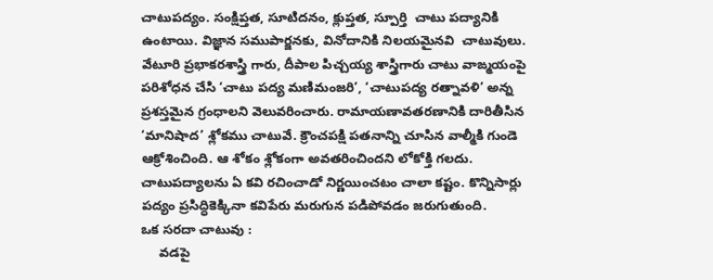చాటుపద్యం. సంక్షిప్తత, సూటిదనం, క్లుప్తత, స్పూర్తి  చాటు పద్యానికి ఉంటాయి. విజ్ఞాన సముపార్జనకు, వినోదానికి నిలయమైనవి  చాటువులు. వేటూరి ప్రభాకరశాస్త్రి గారు, దీపాల పిచ్చయ్య శాస్త్రిగారు చాటు వాఙ్మయంపై పరిశోధన చేసి ‘చాటు పద్య మణిమంజరి’, ‘చాటుపద్య రత్నావళి’ అన్న ప్రశస్తమైన గ్రంధాలని వెలువరించారు. రామాయణావతరణానికి దారితీసిన ‘మానిషాద’ శ్లోకము చాటువే. క్రౌంచపక్షి పతనాన్ని చూసిన వాల్మీకి గుండె ఆక్రోశించింది. ఆ శోకం శ్లోకంగా అవతరించిందని లోకోక్తి గలదు. చాటుపద్యాలను ఏ కవి రచించాడో నిర్ణయించటం చాలా కష్టం. కొన్నిసార్లు పద్యం ప్రసిద్ధికెక్కినా కవిపేరు మరుగున పడిపోవడం జరుగుతుంది.
ఒక సరదా చాటువు :
     వడపై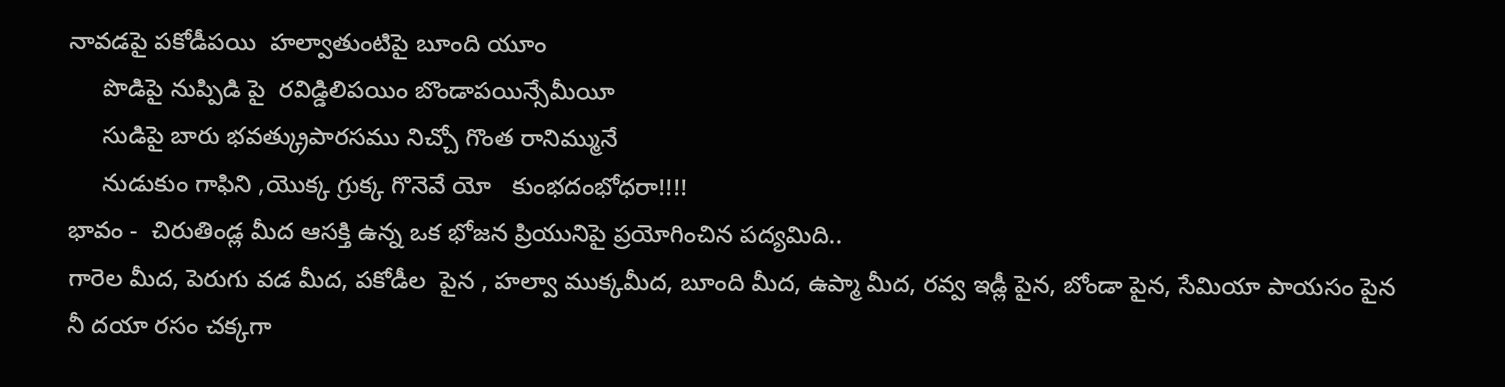నావడపై పకోడీపయి  హల్వాతుంటిపై బూంది యూం
     పొడిపై నుప్పిడి పై  రవిడ్డిలిపయిం బొండాపయిన్సేమీయీ
     సుడిపై బారు భవత్క్రుపారసము నిచ్చో గొంత రానిమ్మునే
     నుడుకుం గాఫిని ,యొక్క గ్రుక్క గొనెవే యో   కుంభదంభోధరా!!!!
భావం -  చిరుతిండ్ల మీద ఆసక్తి ఉన్న ఒక భోజన ప్రియునిపై ప్రయోగించిన పద్యమిది..
గారెల మీద, పెరుగు వడ మీద, పకోడీల  పైన , హల్వా ముక్కమీద, బూంది మీద, ఉప్మా మీద, రవ్వ ఇడ్లీ పైన, బోండా పైన, సేమియా పాయసం పైన నీ దయా రసం చక్కగా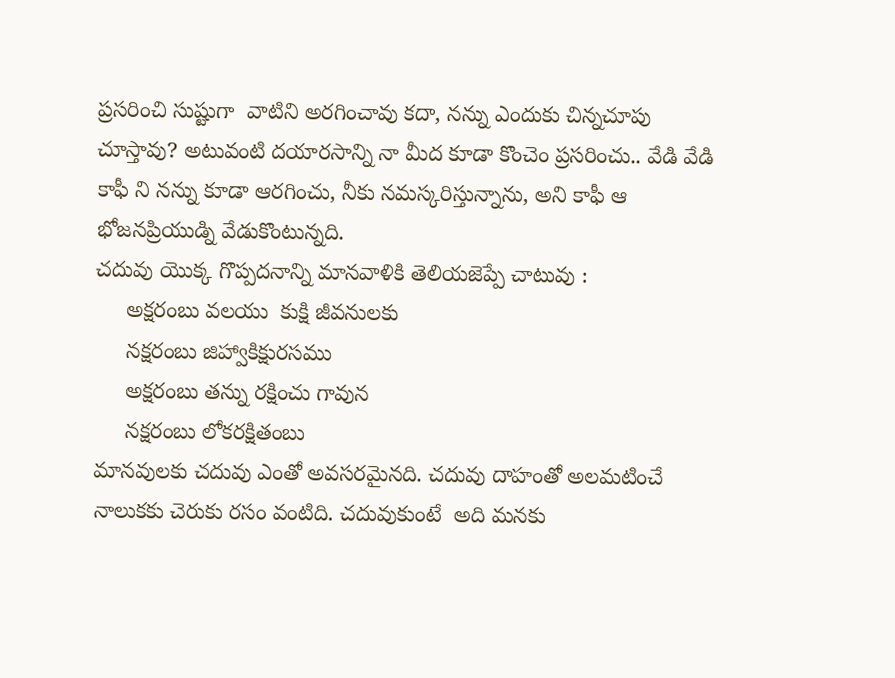ప్రసరించి సుష్టుగా  వాటిని అరగించావు కదా, నన్ను ఎందుకు చిన్నచూపు చూస్తావు? అటువంటి దయారసాన్ని నా మీద కూడా కొంచెం ప్రసరించు.. వేడి వేడి కాఫీ ని నన్ను కూడా ఆరగించు, నీకు నమస్కరిస్తున్నాను, అని కాఫీ ఆ భోజనప్రియుడ్ని వేడుకొంటున్నది.
చదువు యొక్క గొప్పదనాన్ని మానవాళికి తెలియజెప్పే చాటువు :
     అక్షరంబు వలయు  కుక్షి జీవనులకు
     నక్షరంబు జిహ్వాకిక్షురసము
     అక్షరంబు తన్ను రక్షించు గావున
     నక్షరంబు లోకరక్షితంబు
మానవులకు చదువు ఎంతో అవసరమైనది. చదువు దాహంతో అలమటించే నాలుకకు చెరుకు రసం వంటిది. చదువుకుంటే  అది మనకు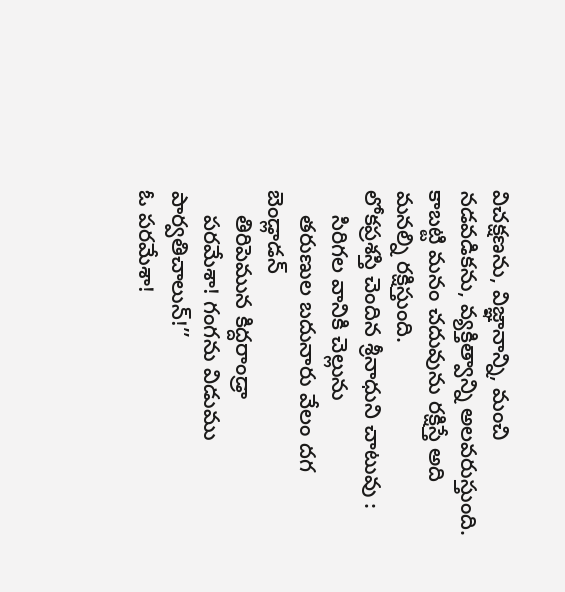విచక్షణను, విజ్ఞానాన్ని, మంచి నడవడికను, వ్యక్తిత్వాన్ని అలవరుస్తుంది. కాబట్టి మనం చదువును రక్షిస్తే అది మనల్ని రక్షిస్తుంది.
లోకప్రశస్తి చెందిన శ్రీనాధుని చాటువు :
    సిరిగల వానికి చెల్లును
    తరుణుల బదునారు వేలం దగ బెండ్లాడన్
    తిరిపెమున కిద్దరాండ్రా
    పరమేశా! గంగను విడుము పార్వతిచాలున్!’’
ఓ పరమేశా!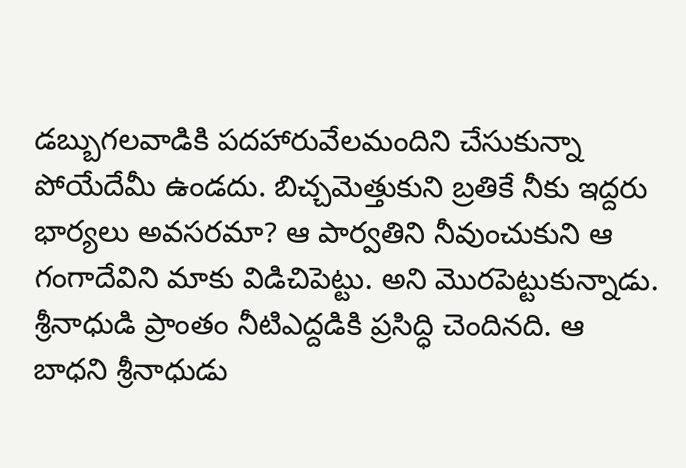డబ్బుగలవాడికి పదహారువేలమందిని చేసుకున్నా పోయేదేమీ ఉండదు. బిచ్చమెత్తుకుని బ్రతికే నీకు ఇద్దరు భార్యలు అవసరమా? ఆ పార్వతిని నీవుంచుకుని ఆ గంగాదేవిని మాకు విడిచిపెట్టు. అని మొరపెట్టుకున్నాడు. శ్రీనాధుడి ప్రాంతం నీటిఎద్దడికి ప్రసిద్ధి చెందినది. ఆ బాధని శ్రీనాధుడు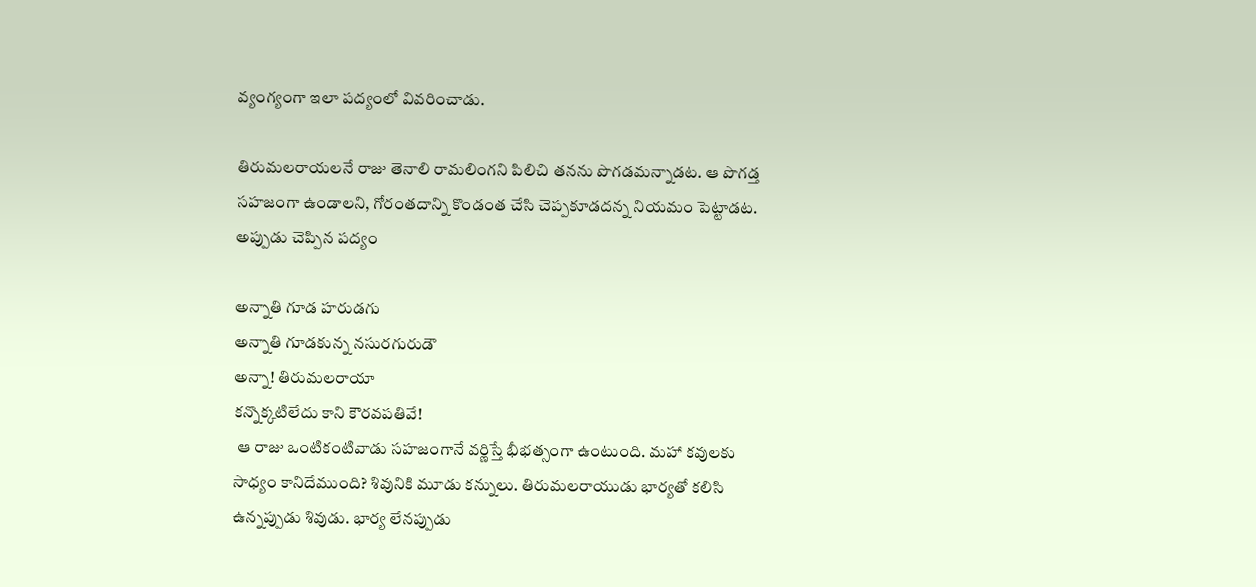వ్యంగ్యంగా ఇలా పద్యంలో వివరించాడు.

తిరుమలరాయలనే రాజు తెనాలి రామలింగని పిలిచి తనను పొగడమన్నాడట. ఆ పొగడ్త సహజంగా ఉండాలని, గోరంతదాన్ని కొండంత చేసి చెప్పకూడదన్న నియమం పెట్టాడట. అప్పుడు చెప్పిన పద్యం

అన్నాతి గూడ హరుడగు
అన్నాతి గూడకున్న నసురగురుడౌ
అన్నా! తిరుమలరాయా
కన్నొక్కటిలేదు కాని కౌరవపతివే!
 ఆ రాజు ఒంటికంటివాడు సహజంగానే వర్ణిస్తే భీభత్సంగా ఉంటుంది. మహా కవులకు సాధ్యం కానిదేముంది? శివునికి మూడు కన్నులు. తిరుమలరాయుడు భార్యతో కలిసి ఉన్నప్పుడు శివుడు. భార్య లేనప్పుడు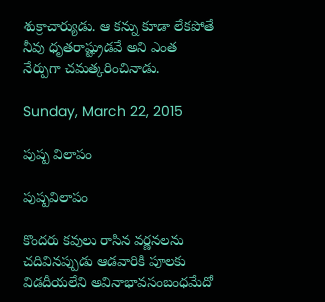శుక్రాచార్యుడు. ఆ కన్ను కూడా లేకపోతే నీవు ధృతరాష్ట్రుడవే అని ఎంత నేర్పుగా చమత్కరించినాడు.

Sunday, March 22, 2015

పుష్ప విలాపం

పుష్పవిలాపం

కొందరు కవులు రాసిన వర్ణనలను చదివినప్పుడు ఆడవారికి పూలకు విడదీయలేని అవినాభావసంబంధమేదో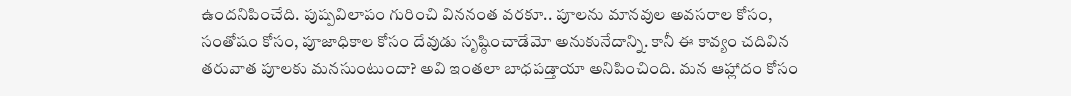ఉందనిపించేది. పుష్పవిలాపం గురించి విననంత వరకూ.. పూలను మానవుల అవసరాల కోసం, సంతోషం కోసం, పూజాధికాల కోసం దేవుడు సృష్ఠించాడేమో అనుకునేదాన్ని. కానీ ఈ కావ్యం చదివిన తరువాత పూలకు మనసుంటుందా? అవి ఇంతలా బాధపడ్తాయా అనిపించింది. మన ఆహ్లాదం కోసం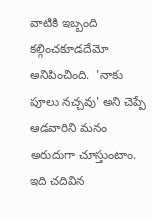వాటికి ఇబ్బంది కల్గించకూడదేమో అనిపించింది.  'నాకు పూలు నచ్చవు' అని చెప్పే ఆడవారిని మనం అరుదుగా చూస్తుంటాం. ఇది చదివిన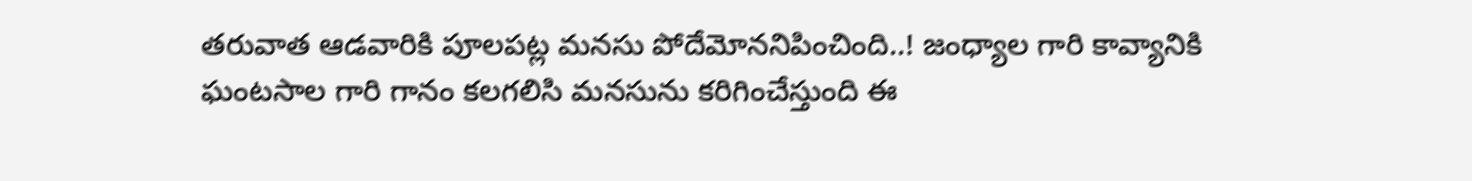తరువాత ఆడవారికి పూలపట్ల మనసు పోదేమోననిపించింది..! జంధ్యాల గారి కావ్యానికి ఘంటసాల గారి గానం కలగలిసి మనసును కరిగించేస్తుంది ఈ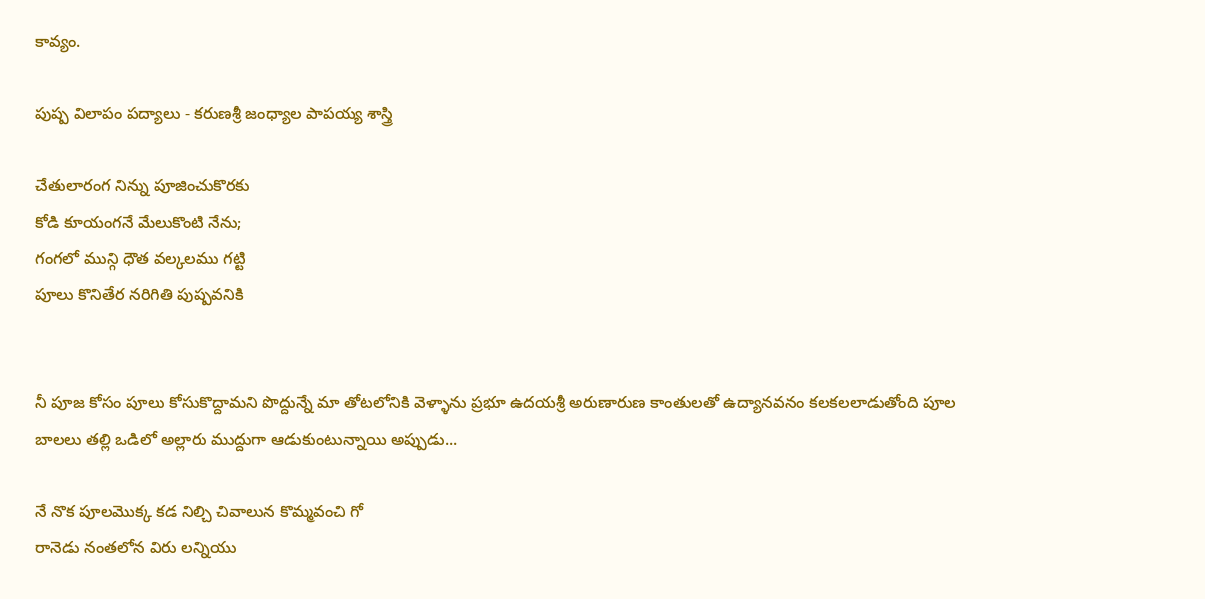కావ్యం.

పుష్ప విలాపం పద్యాలు - కరుణశ్రీ జంధ్యాల పాపయ్య శాస్త్రి

చేతులారంగ నిన్ను పూజించుకొరకు
కోడి కూయంగనే మేలుకొంటి నేను;
గంగలో మున్గి ధౌత వల్కలము గట్టి
పూలు కొనితేర నరిగితి పుష్పవనికి


నీ పూజ కోసం పూలు కోసుకొద్దామని పొద్దున్నే మా తోటలోనికి వెళ్ళాను ప్రభూ ఉదయశ్రీ అరుణారుణ కాంతులతో ఉద్యానవనం కలకలలాడుతోంది పూల బాలలు తల్లి ఒడిలో అల్లారు ముద్దుగా ఆడుకుంటున్నాయి అప్పుడు...

నే నొక పూలమొక్క కడ నిల్చి చివాలున కొమ్మవంచి గో
రానెడు నంతలోన విరు లన్నియు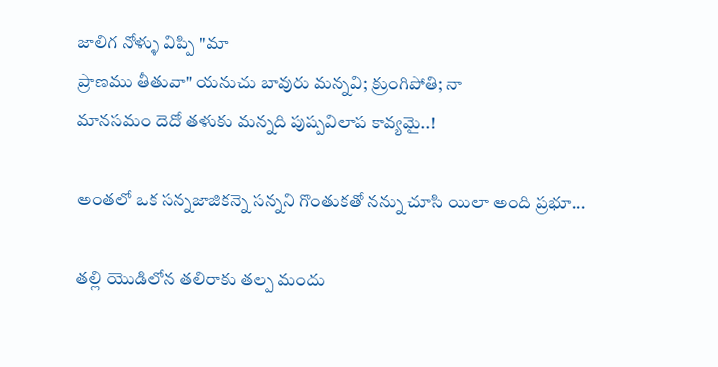జాలిగ నోళ్ళు విప్పి "మా
ప్రాణము తీతువా" యనుచు బావురు మన్నవి; క్రుంగిపోతి; నా
మానసమం దెదో తళుకు మన్నది పుష్పవిలాప కావ్యమై..!

అంతలో ఒక సన్నజాజికన్నె సన్నని గొంతుకతో నన్ను చూసి యిలా అంది ప్రభూ...

తల్లి యొడిలోన తలిరాకు తల్ప మందు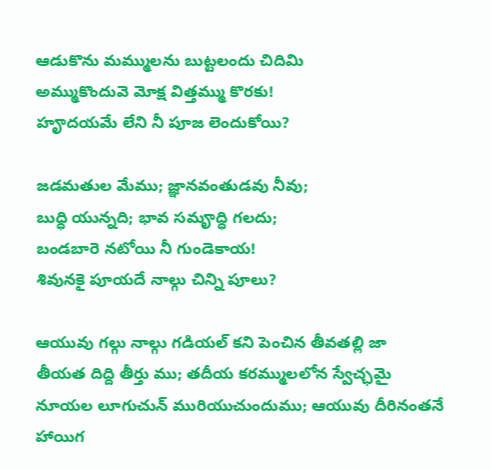ఆడుకొను మమ్ములను బుట్టలందు చిదిమి
అమ్ముకొందువె మోక్ష విత్తమ్ము కొరకు!
హౄదయమే లేని నీ పూజ లెందుకోయి?

జడమతుల మేము; జ్ఞానవంతుడవు నీవు;
బుధ్ధి యున్నది; భావ సమౄద్ధి గలదు;
బండబారె నటోయి నీ గుండెకాయ!
శివునకై పూయదే నాల్గు చిన్ని పూలు?

ఆయువు గల్గు నాల్గు గడియల్ కని పెంచిన తీవతల్లి జా
తీయత దిద్ది తీర్తు ము; తదీయ కరమ్ములలోన స్వేచ్ఛమై
నూయల లూగుచున్ మురియుచుందుము; ఆయువు దీరినంతనే
హాయిగ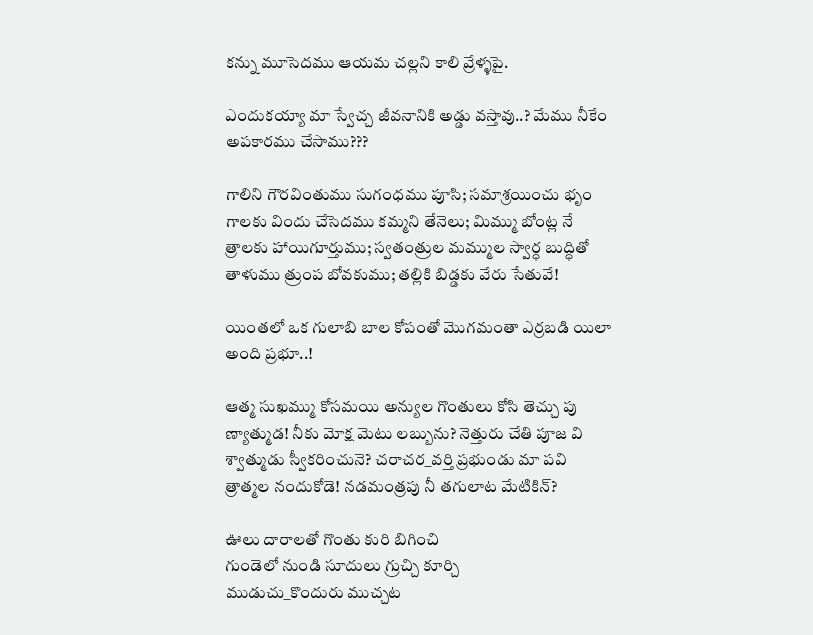కన్ను మూసెదము ఆయమ చల్లని కాలి వ్రేళ్ళపై.

ఎందుకయ్యా మా స్వేచ్చ జీవనానికి అడ్డు వస్తావు..? మేము నీకేం అపకారము చేసాము???

గాలిని గౌరవింతుము సుగంధము పూసి; సమాశ్రయించు భృం
గాలకు విందు చేసెదము కమ్మని తేనెలు; మిమ్ము బోంట్ల నే
త్రాలకు హాయిగూర్తుము; స్వతంత్రుల మమ్ముల స్వార్ధ బుద్ధితో
తాళుము త్రుంప బోవకుము; తల్లికి బిడ్డకు వేరు సేతువే!

యింతలో ఒక గులాబి బాల కోపంతో మొగమంతా ఎర్రబడి యిలా అంది ప్రభూ..!

ఆత్మ సుఖమ్ము కోసమయి అన్యుల గొంతులు కోసి తెచ్చు పు
ణ్యాత్ముడ! నీకు మోక్ష మెటు లబ్బును? నెత్తురు చేతి పూజ వి
శ్వాత్ముడు స్వీకరించునె? చరాచర_వర్తి ప్రభుండు మా పవి
త్రాత్మల నందుకోడె! నడమంత్రపు నీ తగులాట మేటికిన్?

ఊలు దారాలతో గొంతు కురి బిగించి
గుండెలో నుండి సూదులు గ్రుచ్చి కూర్చి
ముడుచు_కొందురు ముచ్చట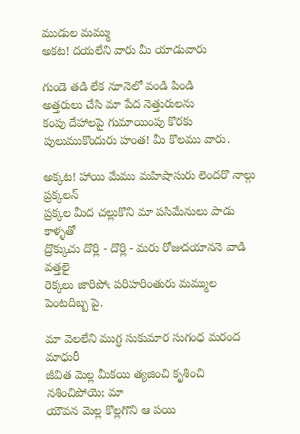ముడుల మమ్ము
అకట! దయలేని వారు మీ యాడువారు

గుండె తడి లేక నూనెలో వండి పిండి
అత్తరులు చేసి మా పేద నెత్తురులను
కంపు దేహాలపై గుమాయింపు కొరకు
పులుముకొందురు హంత! మీ కొలము వారు.

అక్కట! హాయి మేము మహిషాసురు లెందరొ నాల్గు ప్రక్కలన్
ప్రక్కల మీద చల్లుకొని మా పసిమేనులు పాడు కాళ్ళతో
ద్రొక్కుచు దొర్లి - దొర్లి - మరు రోజుదయాననె వాడి వత్తలై
రెక్కలు జారిపోఁ పరిహరింతురు మమ్ముల పెంటదిబ్బ పై.

మా వెలలేని ముగ్ధ సుకుమార సుగంధ మరంద మాధురీ
జీవిత మెల్ల మీకయి త్యజించి కృశించి నశించిపోయె; మా
యౌవన మెల్ల కొల్లగొని ఆ పయి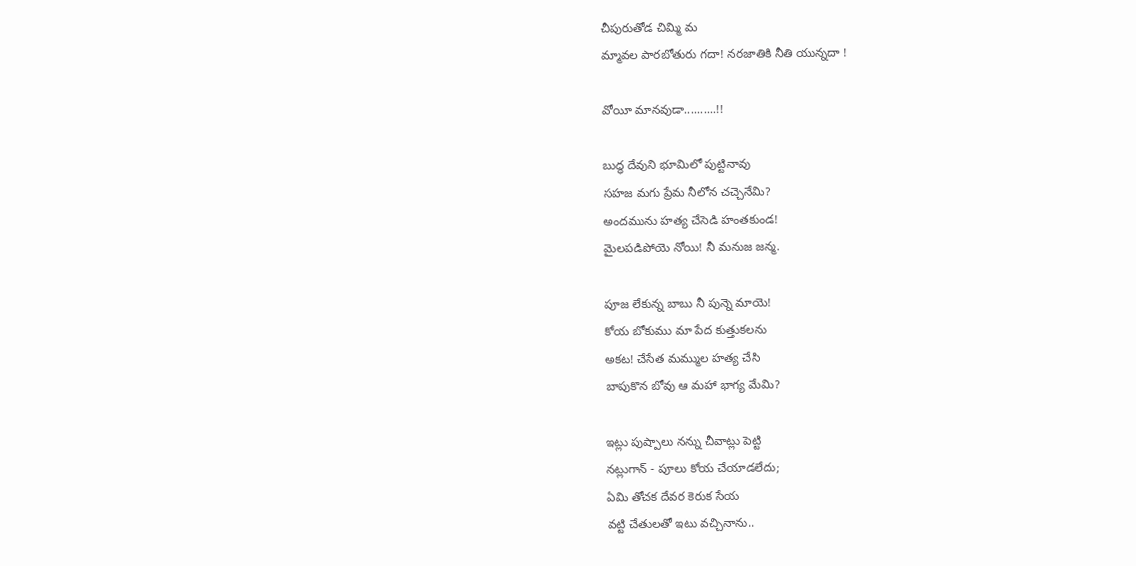చీపురుతోడ చిమ్మి మ
మ్మావల పారబోతురు గదా! నరజాతికి నీతి యున్నదా !

వోయీ మానవుడా..........!!

బుద్ధ దేవుని భూమిలో పుట్టినావు
సహజ మగు ప్రేమ నీలోన చచ్చెనేమి?
అందమును హత్య చేసెడి హంతకుండ!
మైలపడిపోయె నోయి! నీ మనుజ జన్మ.

పూజ లేకున్న బాబు నీ పున్నె మాయె!
కోయ బోకుము మా పేద కుత్తుకలను
అకట! చేసేత మమ్ముల హత్య చేసి
బాపుకొన బోవు ఆ మహా భాగ్య మేమి?

ఇట్లు పుష్పాలు నన్ను చీవాట్లు పెట్టి
నట్లుగాన్ - పూలు కోయ చేయాడలేదు;
ఏమి తోచక దేవర కెరుక సేయ
వట్టి చేతులతో ఇటు వచ్చినాను..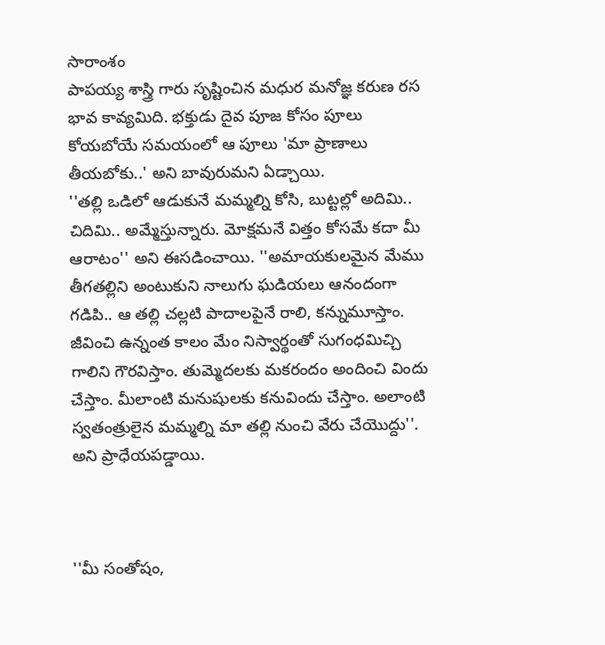సారాంశం
పాపయ్య శాస్త్రి గారు సృష్టించిన మధుర మనోజ్ఞ కరుణ రస భావ కావ్యమిది. భక్తుడు దైవ పూజ కోసం పూలు కోయబోయే సమయంలో ఆ పూలు 'మా ప్రాణాలు తీయబోకు..' అని బావురుమని ఏడ్చాయి.
''తల్లి ఒడిలో ఆడుకునే మమ్మల్ని కోసి, బుట్టల్లో అదిమి.. చిదిమి.. అమ్మేస్తున్నారు. మోక్షమనే విత్తం కోసమే కదా మీ ఆరాటం'' అని ఈసడించాయి. ''అమాయకులమైన మేము తీగతల్లిని అంటుకుని నాలుగు ఘడియలు ఆనందంగా గడిపి.. ఆ తల్లి చల్లటి పాదాలపైనే రాలి, కన్నుమూస్తాం. జీవించి ఉన్నంత కాలం మేం నిస్వార్థంతో సుగంధమిచ్చి గాలిని గౌరవిస్తాం. తుమ్మెదలకు మకరందం అందించి విందు చేస్తాం. మీలాంటి మనుషులకు కనువిందు చేస్తాం. అలాంటి స్వతంత్రులైన మమ్మల్ని మా తల్లి నుంచి వేరు చేయొద్దు''. అని ప్రాధేయపడ్డాయి.



''మీ సంతోషం,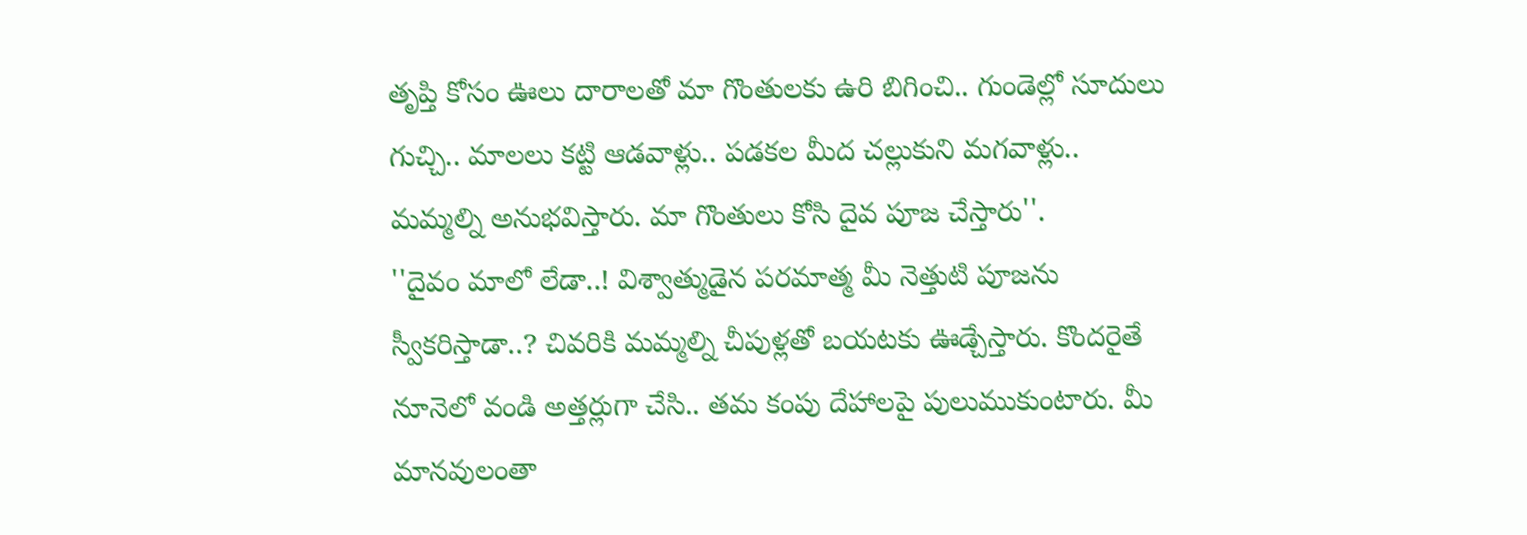తృప్తి కోసం ఊలు దారాలతో మా గొంతులకు ఉరి బిగించి.. గుండెల్లో సూదులు గుచ్చి.. మాలలు కట్టి ఆడవాళ్లు.. పడకల మీద చల్లుకుని మగవాళ్లు.. మమ్మల్ని అనుభవిస్తారు. మా గొంతులు కోసి దైవ పూజ చేస్తారు''.
''దైవం మాలో లేడా..! విశ్వాత్ముడైన పరమాత్మ మీ నెత్తుటి పూజను స్వీకరిస్తాడా..? చివరికి మమ్మల్ని చీపుళ్లతో బయటకు ఊడ్చేస్తారు. కొందరైతే నూనెలో వండి అత్తర్లుగా చేసి.. తమ కంపు దేహాలపై పులుముకుంటారు. మీ మానవులంతా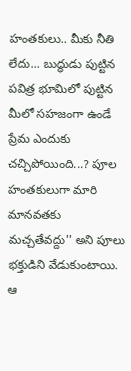హంతకులు.. మీకు నీతి లేదు... బుద్ధుడు పుట్టిన పవిత్ర భూమిలో పుట్టిన మీలో సహజంగా ఉండే ప్రేమ ఎందుకు చచ్చిపోయింది...? పూల హంతకులుగా మారి మానవతకు మచ్చతేవద్దు'' అని పూలు భక్తుడిని వేడుకుంటాయి. ఆ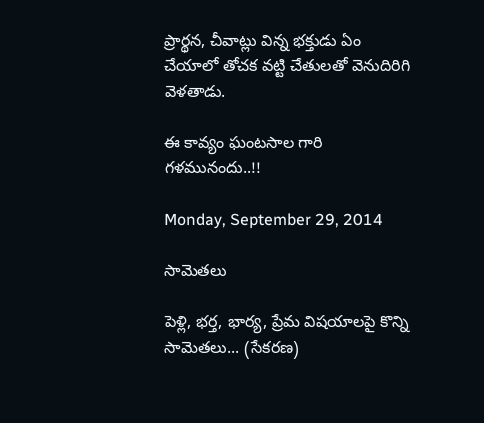ప్రార్థన, చీవాట్లు విన్న భక్తుడు ఏం చేయాలో తోచక వట్టి చేతులతో వెనుదిరిగి వెళతాడు.

ఈ కావ్యం ఘంటసాల గారి గళమునందు..!!

Monday, September 29, 2014

సామెతలు

పెళ్లి, భర్త, భార్య, ప్రేమ విషయాలపై కొన్ని సామెతలు... (సేకరణ)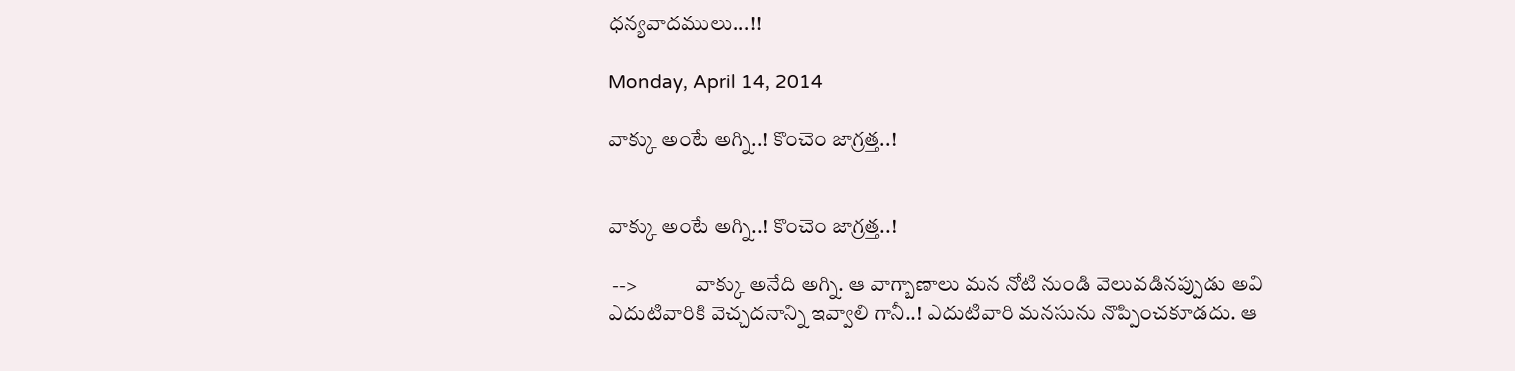ధన్యవాదములు...!!

Monday, April 14, 2014

వాక్కు అంటే అగ్ని..! కొంచెం జాగ్రత్త..!


వాక్కు అంటే అగ్ని..! కొంచెం జాగ్రత్త..!

 -->              వాక్కు అనేది అగ్ని. ఆ వాగ్బాణాలు మన నోటి నుండి వెలువడినప్పుడు అవి ఎదుటివారికి వెచ్చదనాన్ని ఇవ్వాలి గానీ..! ఎదుటివారి మనసును నొప్పించకూడదు. ఆ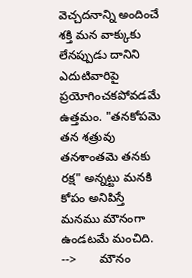వెచ్చదనాన్ని అందించే శక్తి మన వాక్కుకు లేనప్పుడు దానిని ఎదుటివారిపై ప్రయోగించకపోవడమే ఉత్తమం. "తనకోపమె తన శత్రువు తనశాంతమె తనకు రక్ష" అన్నట్టు మనకి కోపం అనిపిస్తే మనము మౌనంగా ఉండటమే మంచిది.
-->       మౌనం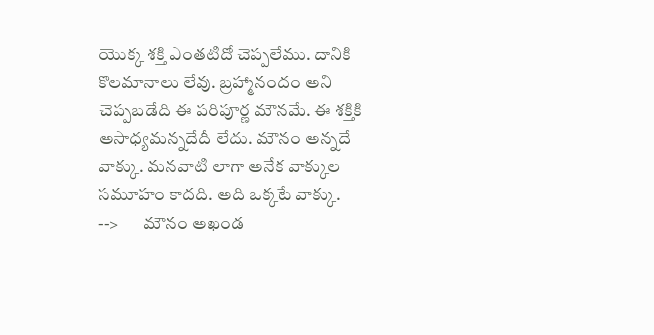యొక్క శక్తి ఎంతటిదో చెప్పలేము. దానికి కొలమానాలు లేవు. బ్రహ్మానందం అని చెప్పబడేది ఈ పరిపూర్ణ మౌనమే. ఈ శక్తికి అసాధ్యమన్నదేదీ లేదు. మౌనం అన్నదే వాక్కు. మనవాటి లాగా అనేక వాక్కుల సమూహం కాదది. అది ఒక్కటే వాక్కు.
-->       మౌనం అఖండ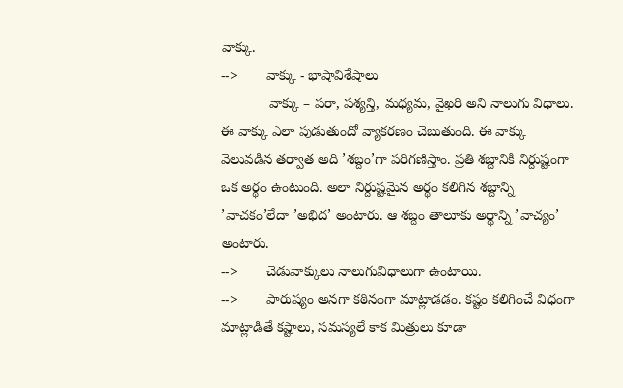వాక్కు.
-->       వాక్కు - భాషావిశేషాలు
            వాక్కు – పరా, పశ్యన్తి, మధ్యమ, వైఖరి అని నాలుగు విధాలు. ఈ వాక్కు ఎలా పుడుతుందో వ్యాకరణం చెబుతుంది. ఈ వాక్కు వెలువడిన తర్వాత అది ’శబ్దం’గా పరిగణిస్తాం. ప్రతి శబ్దానికి నిర్దుష్టంగా ఒక అర్థం ఉంటుంది. అలా నిర్దుష్టమైన అర్థం కలిగిన శబ్దాన్ని ’వాచకం’లేదా ’అభిద’ అంటారు. ఆ శబ్దం తాలూకు అర్థాన్ని ’వాచ్యం’ అంటారు.
-->       చెడువాక్కులు నాలుగువిధాలుగా ఉంటాయి.
-->       పారుష్యం అనగా కఠినంగా మాట్లాడడం. కష్టం కలిగించే విధంగా మాట్లాడితే కష్టాలు, సమస్యలే కాక మిత్రులు కూడా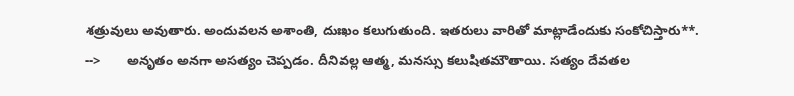శత్రువులు అవుతారు. అందువలన అశాంతి, దుఃఖం కలుగుతుంది. ఇతరులు వారితో మాట్లాడేందుకు సంకోచిస్తారు**.
-->       అనృతం అనగా అసత్యం చెప్పడం. దీనివల్ల ఆత్మ, మనస్సు కలుషితమౌతాయి. సత్యం దేవతల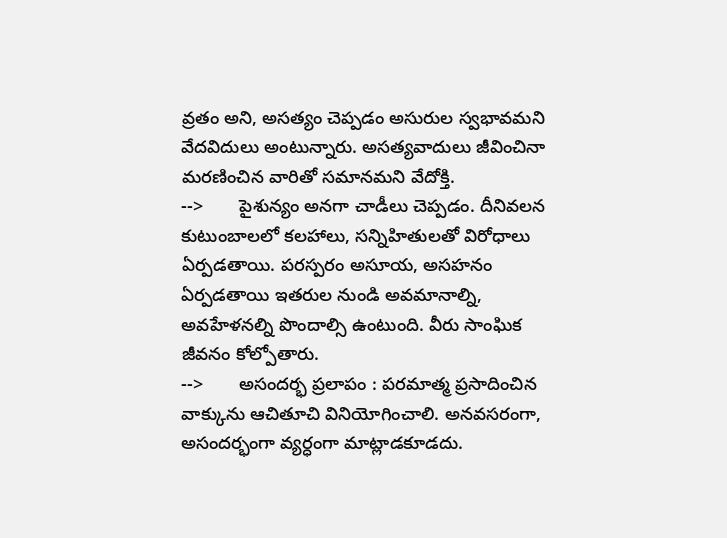వ్రతం అని, అసత్యం చెప్పడం అసురుల స్వభావమని వేదవిదులు అంటున్నారు. అసత్యవాదులు జీవించినా మరణించిన వారితో సమానమని వేదోక్తి.
-->       పైశున్యం అనగా చాడీలు చెప్పడం. దీనివలన కుటుంబాలలో కలహాలు, సన్నిహితులతో విరోధాలు ఏర్పడతాయి. పరస్పరం అసూయ, అసహనం ఏర్పడతాయి ఇతరుల నుండి అవమానాల్ని, అవహేళనల్ని పొందాల్సి ఉంటుంది. వీరు సాంఘిక జీవనం కోల్పోతారు.
-->       అసందర్భ ప్రలాపం : పరమాత్మ ప్రసాదించిన వాక్కును ఆచితూచి వినియోగించాలి. అనవసరంగా, అసందర్భంగా వ్యర్ధంగా మాట్లాడకూడదు.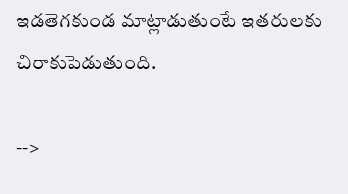ఇడతెగకుండ మాట్లాడుతుంటే ఇతరులకు చిరాకుపెడుతుంది.

-->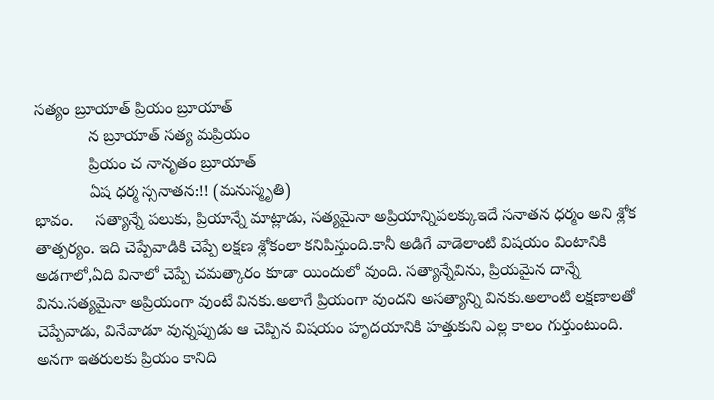సత్యం బ్రూయాత్ ప్రియం బ్రూయాత్
            న బ్రూయాత్ సత్య మప్రియం
            ప్రియం చ నానృతం బ్రూయాత్
            ఏష ధర్మ స్సనాతన:!! (మనుస్మృతి)
భావం.     సత్యాన్నే పలుకు, ప్రియాన్నే మాట్లాడు, సత్యమైనా అప్రియాన్నిపలక్కుఇదే సనాతన ధర్మం అని శ్లోక తాత్పర్యం. ఇది చెప్పేవాడికి చెప్పే లక్షణ శ్లోకంలా కనిపిస్తుంది.కానీ అడిగే వాడెలాంటి విషయం వింటానికి అడగాలో,ఏది వినాలో చెప్పే చమత్కారం కూడా యిందులో వుంది. సత్యాన్నేవిను, ప్రియమైన దాన్నే విను.సత్యమైనా అప్రియంగా వుంటే వినకు.అలాగే ప్రియంగా వుందని అసత్యాన్ని వినకు.అలాంటి లక్షణాలతో చెప్పేవాడు, వినేవాడూ వున్నప్పుడు ఆ చెప్పిన విషయం హృదయానికి హత్తుకుని ఎల్ల కాలం గుర్తుంటుంది. అనగా ఇతరులకు ప్రియం కానిది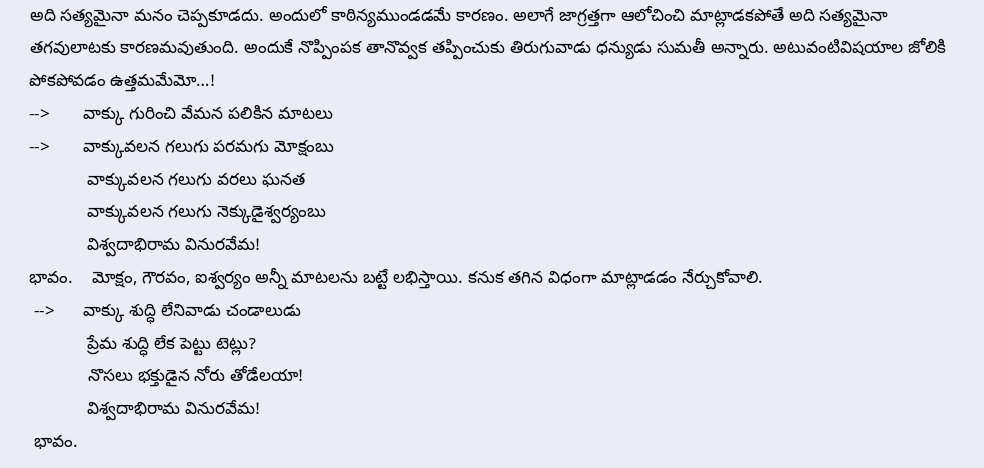అది సత్యమైనా మనం చెప్పకూడదు. అందులో కాఠిన్యముండడమే కారణం. అలాగే జాగ్రత్తగా ఆలోచించి మాట్లాడకపోతే అది సత్యమైనా తగవులాటకు కారణమవుతుంది. అందుకే నొప్పింపక తానొవ్వక తప్పించుకు తిరుగువాడు ధన్యుడు సుమతీ అన్నారు. అటువంటివిషయాల జోలికి పోకపోవడం ఉత్తమమేమో…!
-->       వాక్కు గురించి వేమన పలికిన మాటలు
-->       వాక్కువలన గలుగు పరమగు మోక్షంబు
            వాక్కువలన గలుగు వరలు ఘనత
            వాక్కువలన గలుగు నెక్కుడైశ్వర్యంబు
            విశ్వదాభిరామ వినురవేమ!
భావం.    మోక్షం, గౌరవం, ఐశ్వర్యం అన్నీ మాటలను బట్టే లభిస్తాయి. కనుక తగిన విధంగా మాట్లాడడం నేర్చుకోవాలి.
 -->      వాక్కు శుద్ధి లేనివాడు చండాలుడు
            ప్రేమ శుద్ధి లేక పెట్టు టెట్లు?
            నొసలు భక్తుడైన నోరు తోడేలయా!
            విశ్వదాభిరామ వినురవేమ!
 భావం.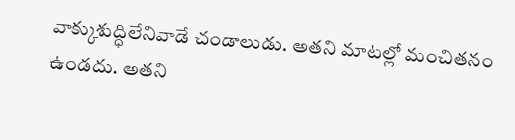వాక్కుశుద్ధిలేనివాడే చండాలుడు. అతని మాటల్లో మంచితనం ఉండదు. అతని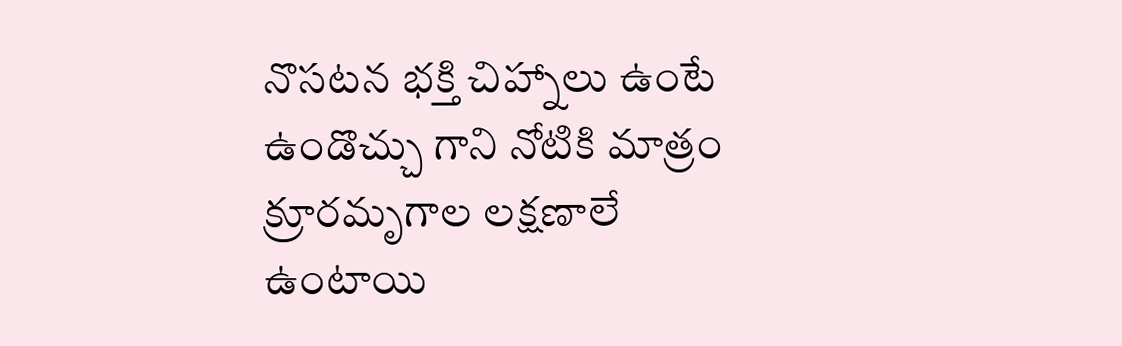నొసటన భక్తి చిహ్నాలు ఉంటే ఉండొచ్చు గాని నోటికి మాత్రం క్రూరమృగాల లక్షణాలే ఉంటాయి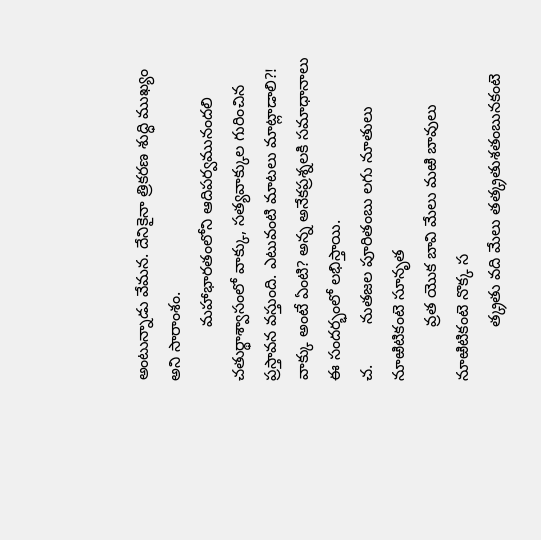అంటున్నాడు వేమన. దేనికైనా త్రికరణ శుద్ధి ముఖ్యం అని సారాంశం.
            మహాభారతంలోని ఆదిపర్వమునందలి చతుర్థాశ్వాసంలో వాక్కు, సత్యవాక్కుల గురించిన  ప్రస్తావన వస్తుంది. ఎటువంటి మాటలు మాట్లాడాలి?! వాక్కు అంటే ఏంటి? అన్న అనేకప్రశ్నలకి సమాధానాలు ఈ సందర్భంలో లభిస్తాయి.
చ.         నుతజల పూరితంబు లగు నూతులు నూఱిటికంటె సూనృత
            వ్రత యొక బావి మేలు మఱి బావులు నూఱిటికంటె నొక్క స
            త్క్రతు వది మేలు తత్క్రతుశతంబునకంటె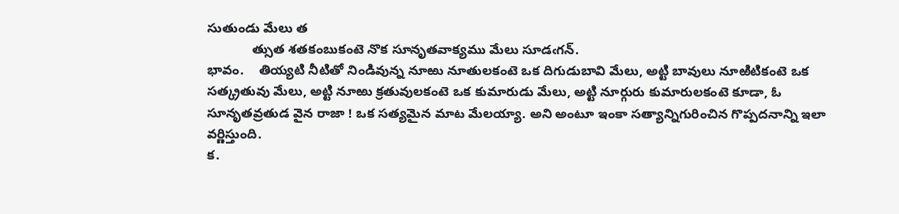సుతుండు మేలు త
            త్సుత శతకంబుకంటె నొక సూనృతవాక్యము మేలు సూడఁగన్.
భావం.    తియ్యటి నీటితో నిండివున్న నూఱు నూతులకంటె ఒక దిగుడుబావి మేలు, అట్టి బావులు నూఱిటికంటె ఒక సత్క్రతువు మేలు, అట్టి నూఱు క్రతువులకంటె ఒక కుమారుడు మేలు, అట్టి నూర్గురు కుమారులకంటె కూడా, ఓ సూనృతవ్రతుడ వైన రాజా ! ఒక సత్యమైన మాట మేలయ్యా. అని అంటూ ఇంకా సత్యాన్నిగురించిన గొప్పదనాన్ని ఇలా వర్ణిస్తుంది.
క.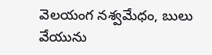వెలయంగ నశ్వమేధం, బులు వేయును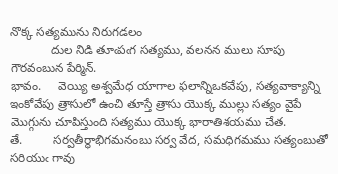నొక్క సత్యమును నిరుగడలం
            దుల నిడి తూఁపఁగ సత్యము, వలనన ములు సూపు గౌరవంబున పేర్మిన్.
భావం.     వెయ్యి అశ్వమేధ యాగాల ఫలాన్నిఒకవేపు, సత్యవాక్యాన్ని ఇంకోవేపు త్రాసులో ఉంచి తూస్తే త్రాసు యొక్క ముల్లు సత్యం వైపే మొగ్గును చూపిస్తుంది సత్యము యొక్క భారాతిశయము చేత.
తే.         సర్వతీర్థాభిగమనంబు సర్వ వేద, సమధిగమము సత్యంబుతో సరియుఁ గావు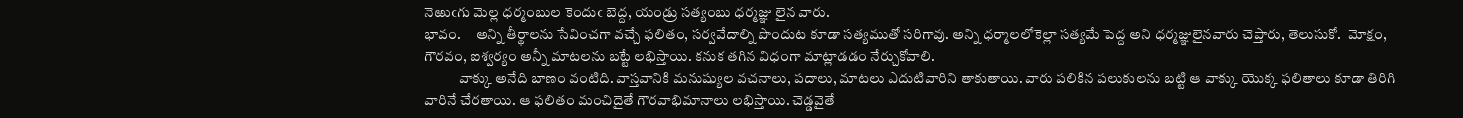నెఱుఁగు మెల్ల ధర్మంబుల కెందుఁ బెద్ద, యండ్రు సత్యంబు ధర్మజ్ఞు లైన వారు.
భావం.     అన్ని తీర్థాలను సేవించగా వచ్చే ఫలితం, సర్వవేదాల్ని పొందుట కూడా సత్యముతో సరిగావు. అన్ని ధర్మాలలోకెల్లా సత్యమే పెద్ద అని ధర్మజ్ఞులైనవారు చెప్తారు, తెలుసుకో.  మోక్షం, గౌరవం, ఐశ్వర్యం అన్నీ మాటలను బట్టే లభిస్తాయి. కనుక తగిన విధంగా మాట్లాడడం నేర్చుకోవాలి.
            వాక్కు అనేది బాణం వంటిది. వాస్తవానికి మనుష్యుల వచనాలు, పదాలు, మాటలు ఎదుటివారిని తాకుతాయి. వారు పలికిన పలుకులను బట్టి ఆ వాక్కు యొక్క ఫలితాలు కూడా తిరిగి వారినే చేరతాయి. ఆ ఫలితం మంచిదైతే గౌరవాభిమానాలు లభిస్తాయి. చెడ్డవైతే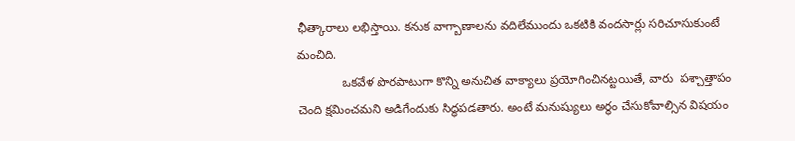ఛీత్కారాలు లభిస్తాయి. కనుక వాగ్బాణాలను వదిలేముందు ఒకటికి వందసార్లు సరిచూసుకుంటే మంచిది.
             ఒకవేళ పొరపాటుగా కొన్ని అనుచిత వాక్యాలు ప్రయోగించినట్టయితే, వారు  పశ్చాత్తాపం చెంది క్షమించమని అడిగేందుకు సిద్ధపడతారు. అంటే మనుష్యులు అర్థం చేసుకోవాల్సిన విషయం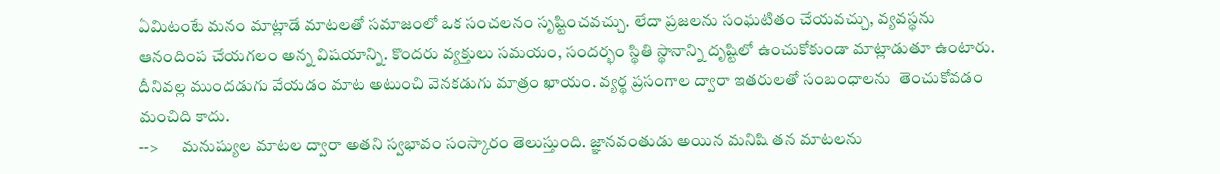ఏమిటంటే మనం మాట్లాడే మాటలతో సమాజంలో ఒక సంచలనం సృష్టించవచ్చు. లేదా ప్రజలను సంఘటితం చేయవచ్చు, వ్యవస్థను ఆనందింప చేయగలం అన్న విషయాన్ని. కొందరు వ్యక్తులు సమయం, సందర్భం స్థితి స్థానాన్ని దృష్టిలో ఉంచుకోకుండా మాట్లాడుతూ ఉంటారు. దీనివల్ల ముందడుగు వేయడం మాట అటుంచి వెనకడుగు మాత్రం ఖాయం. వ్యర్థ ప్రసంగాల ద్వారా ఇతరులతో సంబంధాలను  తెంచుకోవడం మంచిది కాదు.
-->       మనుష్యుల మాటల ద్వారా అతని స్వభావం సంస్కారం తెలుస్తుంది. జ్ఞానవంతుడు అయిన మనిషి తన మాటలను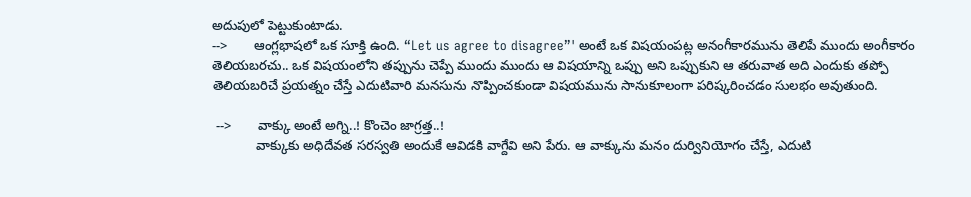అదుపులో పెట్టుకుంటాడు.
-->       ఆంగ్లభాషలో ఒక సూక్తి ఉంది. “Let us agree to disagree”' అంటే ఒక విషయంపట్ల అనంగీకారమును తెలిపే ముందు అంగీకారం తెలియబరచు.. ఒక విషయంలోని తప్పును చెప్పే ముందు ముందు ఆ విషయాన్ని ఒప్పు అని ఒప్పుకుని ఆ తరువాత అది ఎందుకు తప్పో తెలియబరిచే ప్రయత్నం చేస్తే ఎదుటివారి మనసును నొప్పించకుండా విషయమును సానుకూలంగా పరిష్కరించడం సులభం అవుతుంది.

 -->       వాక్కు అంటే అగ్ని..! కొంచెం జాగ్రత్త..!
            వాక్కుకు అధిదేవత సరస్వతి అందుకే ఆవిడకి వాగ్దేవి అని పేరు. ఆ వాక్కును మనం దుర్వినియోగం చేస్తే, ఎదుటి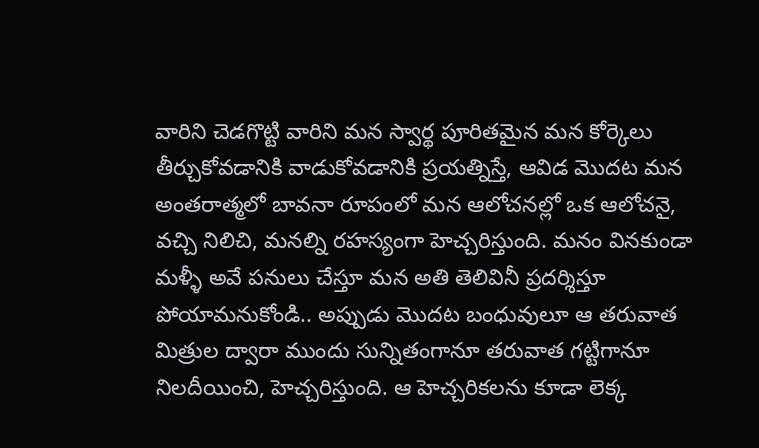వారిని చెడగొట్టి వారిని మన స్వార్థ పూరితమైన మన కోర్కెలు తీర్చుకోవడానికి వాడుకోవడానికి ప్రయత్నిస్తే, ఆవిడ మొదట మన అంతరాత్మలో బావనా రూపంలో మన ఆలోచనల్లో ఒక ఆలోచనై, వచ్చి నిలిచి, మనల్ని రహస్యంగా హెచ్చరిస్తుంది. మనం వినకుండా మళ్ళీ అవే పనులు చేస్తూ మన అతి తెలివినీ ప్రదర్శిస్తూ పోయామనుకోండి.. అప్పుడు మొదట బంధువులూ ఆ తరువాత మిత్రుల ద్వారా ముందు సున్నితంగానూ తరువాత గట్టిగానూ నిలదీయించి, హెచ్చరిస్తుంది. ఆ హెచ్చరికలను కూడా లెక్క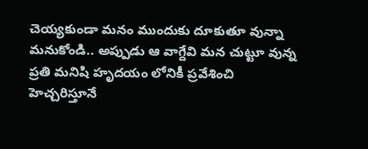చెయ్యకుండా మనం ముందుకు దూకుతూ వున్నా మనుకోండి.. అప్పుడు ఆ వాగ్దేవి మన చుట్టూ వున్న ప్రతి మనిషి హృదయం లోనికీ ప్రవేశించి హెచ్చరిస్తూనే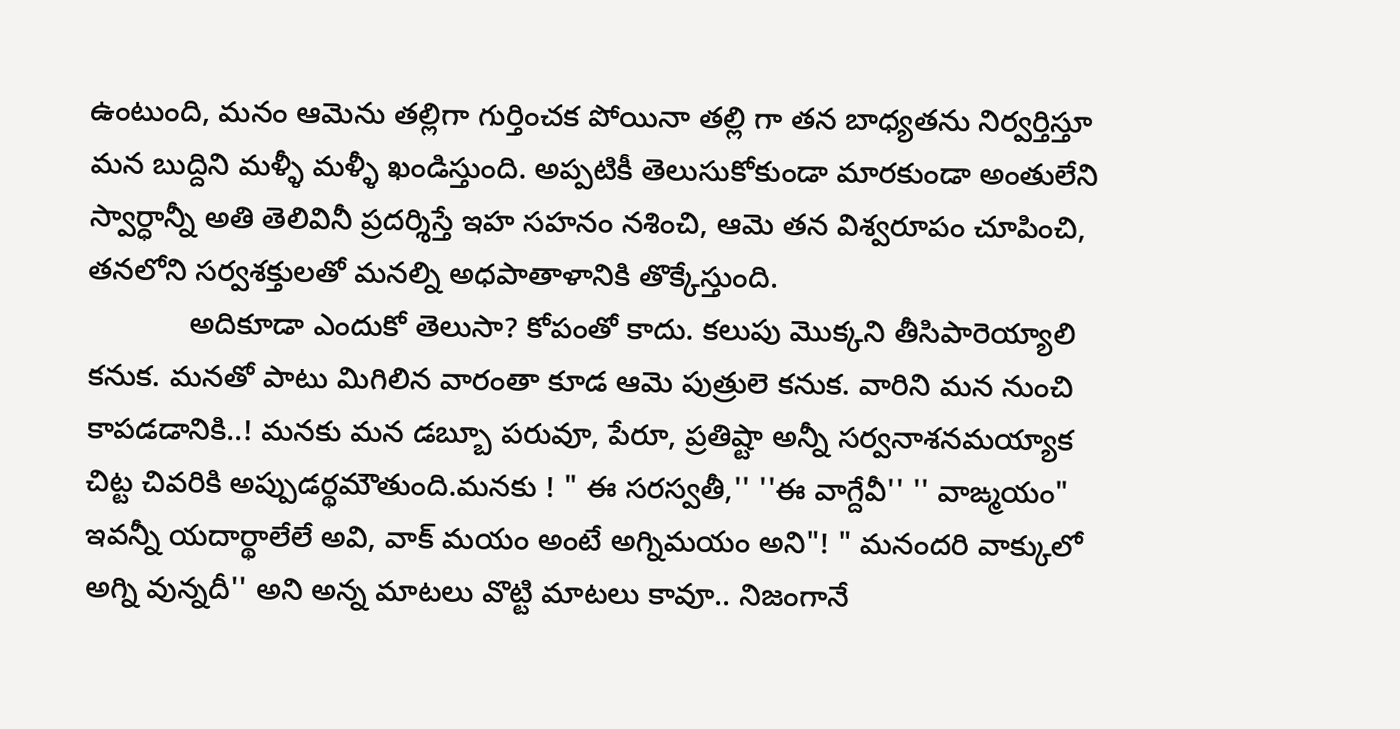ఉంటుంది, మనం ఆమెను తల్లిగా గుర్తించక పోయినా తల్లి గా తన బాధ్యతను నిర్వర్తిస్తూ మన బుద్దిని మళ్ళీ మళ్ళీ ఖండిస్తుంది. అప్పటికీ తెలుసుకోకుండా మారకుండా అంతులేని స్వార్ధాన్నీ అతి తెలివినీ ప్రదర్శిస్తే ఇహ సహనం నశించి, ఆమె తన విశ్వరూపం చూపించి, తనలోని సర్వశక్తులతో మనల్ని అధపాతాళానికి తొక్కేస్తుంది.
            అదికూడా ఎందుకో తెలుసా? కోపంతో కాదు. కలుపు మొక్కని తీసిపారెయ్యాలి కనుక. మనతో పాటు మిగిలిన వారంతా కూడ ఆమె పుత్రులె కనుక. వారిని మన నుంచి కాపడడానికి..! మనకు మన డబ్బూ పరువూ, పేరూ, ప్రతిష్టా అన్నీ సర్వనాశనమయ్యాక చిట్ట చివరికి అప్పుడర్థమౌతుంది.మనకు ! " ఈ సరస్వతీ,'' ''ఈ వాగ్దేవీ'' '' వాఙ్మయం" ఇవన్నీ యదార్థాలేలే అవి, వాక్ మయం అంటే అగ్నిమయం అని"! " మనందరి వాక్కులో అగ్ని వున్నదీ'' అని అన్న మాటలు వొట్టి మాటలు కావూ.. నిజంగానే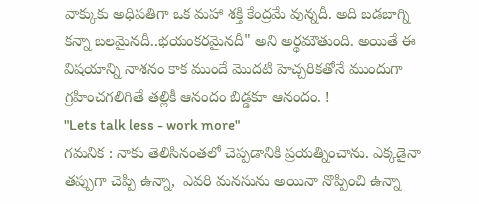వాక్కుకు అధిపతిగా ఒక మహా శక్తి కేంద్రమే వున్నదీ. అది బడబాగ్ని కన్నా బలమైనదీ..భయంకరమైనదీ" అని అర్థమౌతుంది. అయితే ఈ విషయాన్ని నాశనం కాక ముందే మొదటి హెచ్చరికతోనే ముందుగా గ్రహించగలిగితే తల్లికీ ఆనందం బిడ్డకూ ఆనందం. !
"Lets talk less - work more"
గమనిక : నాకు తెలిసినంతలో చెప్పడానికి ప్రయత్నించాను. ఎక్కడైనా తప్పుగా చెప్పి ఉన్నా,  ఎవరి మనసును అయినా నొప్పించి ఉన్నా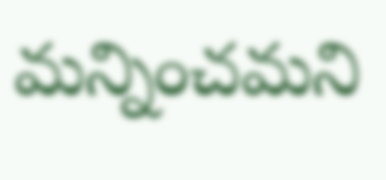మన్నించమని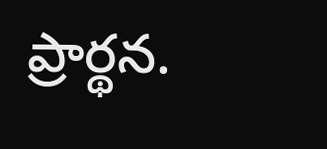ప్రార్థన.